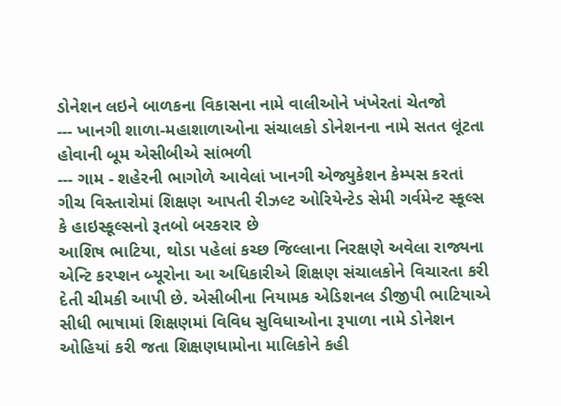ડોનેશન લઇને બાળકના વિકાસના નામે વાલીઓને ખંખેરતાં ચેતજો
--- ખાનગી શાળા-મહાશાળાઓના સંચાલકો ડોનેશનના નામે સતત લૂંટતા હોવાની બૂમ એસીબીએ સાંભળી
--- ગામ - શહેરની ભાગોળે આવેલાં ખાનગી એજ્યુકેશન કેમ્પસ કરતાં ગીચ વિસ્તારોમાં શિક્ષણ આપતી રીઝલ્ટ ઓરિયેન્ટેડ સેમી ગર્વમેન્ટ સ્કૂલ્સ કે હાઇસ્કૂલ્સનો રૂતબો બરકરાર છે
આશિષ ભાટિયા, થોડા પહેલાં કચ્છ જિલ્લાના નિરક્ષણે અવેલા રાજ્યના એન્ટિ કરપ્શન બ્યૂરોના આ અધિકારીએ શિક્ષણ સંચાલકોને વિચારતા કરી દેતી ચીમકી આપી છે. એસીબીના નિયામક એડિશનલ ડીજીપી ભાટિયાએ સીધી ભાષામાં શિક્ષણમાં વિવિધ સુવિધાઓના રૂપાળા નામે ડોનેશન ઓહિયાં કરી જતા શિક્ષણધામોના માલિકોને કહી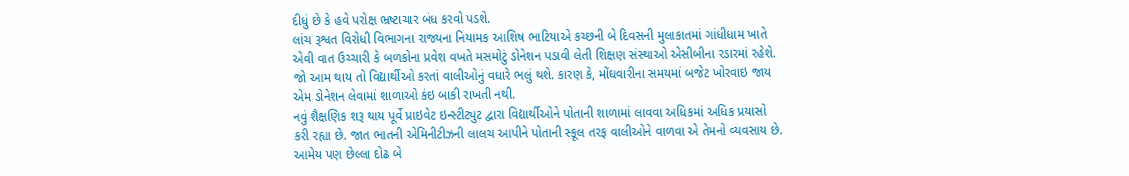દીધું છે કે હવે પરોક્ષ ભ્રષ્ટાચાર બંધ કરવો પડશે.
લાંચ રૂશ્વત વિરોધી વિભાગના રાજ્યના નિયામક આશિષ ભાટિયાએ કચ્છની બે દિવસની મુલાકાતમાં ગાંધીધામ ખાતે એવી વાત ઉચ્ચારી કે બળકોના પ્રવેશ વખતે મસમોટું ડોનેશન પડાવી લેતી શિક્ષણ સંસ્થાઓ એસીબીના રડારમાં રહેશે. જો આમ થાય તો વિદ્યાર્થીઓ કરતાં વાલીઓનું વધારે ભલું થશે. કારણ કે, મોંઘવારીના સમયમાં બજેટ ખોરવાઇ જાય એમ ડોનેશન લેવામાં શાળાઓ કંઇ બાકી રાખતી નથી.
નવું શૈક્ષણિક શરૂ થાય પૂર્વે પ્રાઇવેટ ઇન્સ્ટીટ્યુટ દ્વારા વિદ્યાર્થીઓને પોતાની શાળામાં લાવવા અધિકમાં અધિક પ્રયાસો કરી રહ્યા છે. જાત ભાતની એમિનીટીઝની લાલચ આપીને પોતાની સ્કૂલ તરફ વાલીઓને વાળવા એ તેમનો વ્યવસાય છે. આમેય પણ છેલ્લા દોઢ બે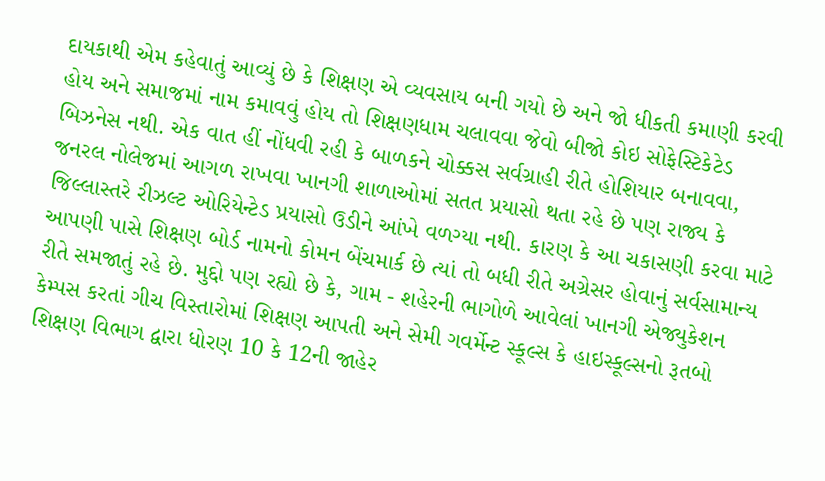દાયકાથી એમ કહેવાતું આવ્યું છે કે શિક્ષણ એ વ્યવસાય બની ગયો છે અને જો ધીકતી કમાણી કરવી હોય અને સમાજમાં નામ કમાવવું હોય તો શિક્ષણધામ ચલાવવા જેવો બીજો કોઇ સોફેસ્ટિકેટેડ બિઝનેસ નથી. એક વાત હીં નોંધવી રહી કે બાળકને ચોક્કસ સર્વગ્રાહી રીતે હોશિયાર બનાવવા, જનરલ નોલેજમાં આગળ રાખવા ખાનગી શાળાઓમાં સતત પ્રયાસો થતા રહે છે પણ રાજ્ય કે જિલ્લાસ્તરે રીઝલ્ટ ઓરિયેન્ટેડ પ્રયાસો ઉડીને આંખે વળગ્યા નથી. કારણ કે આ ચકાસણી કરવા માટે આપણી પાસે શિક્ષણ બોર્ડ નામનો કોમન બેંચમાર્ક છે ત્યાં તો બધી રીતે અગ્રેસર હોવાનું સર્વસામાન્ય રીતે સમજાતું રહે છે. મુદ્દો પણ રહ્યો છે કે, ગામ - શહેરની ભાગોળે આવેલાં ખાનગી એજ્યુકેશન કેમ્પસ કરતાં ગીચ વિસ્તારોમાં શિક્ષણ આપતી અને સેમી ગવર્મેન્ટ સ્કૂલ્સ કે હાઇસ્કૂલ્સનો રૂતબો શિક્ષણ વિભાગ દ્વારા ધોરણ 10 કે 12ની જાહેર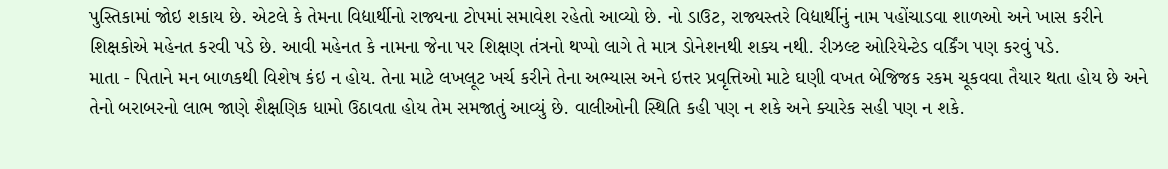પુસ્તિકામાં જોઇ શકાય છે. એટલે કે તેમના વિદ્યાર્થીનો રાજ્યના ટોપમાં સમાવેશ રહેતો આવ્યો છે. નો ડાઉટ, રાજ્યસ્તરે વિદ્યાર્થીનું નામ પહોંચાડવા શાળઓ અને ખાસ કરીને શિક્ષકોએ મહેનત કરવી પડે છે. આવી મહેનત કે નામના જેના પર શિક્ષણ તંત્રનો થપ્પો લાગે તે માત્ર ડોનેશનથી શક્ય નથી. રીઝલ્ટ ઓરિયેન્ટેડ વર્કિંગ પણ કરવું પડે.
માતા - પિતાને મન બાળકથી વિશેષ કંઇ ન હોય. તેના માટે લખલૂટ ખર્ચ કરીને તેના અભ્યાસ અને ઇત્તર પ્રવૃત્તિઓ માટે ઘણી વખત બેજિજક રકમ ચૂકવવા તૈયાર થતા હોય છે અને તેનો બરાબરનો લાભ જાણે શૈક્ષણિક ધામો ઉઠાવતા હોય તેમ સમજાતું આવ્યું છે. વાલીઓની સ્થિતિ કહી પણ ન શકે અને ક્યારેક સહી પણ ન શકે.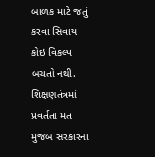બાળક માટે જતું કરવા સિવાય કોઇ વિકલ્પ બચતો નથી.
શિક્ષણતંત્રમાં પ્રવર્તતા મત મુજબ સરકારના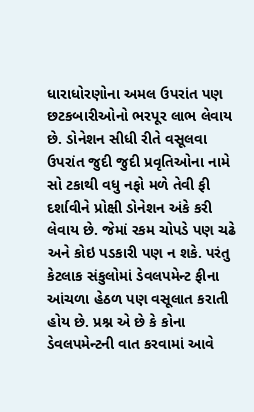ધારાધોરણોના અમલ ઉપરાંત પણ છટકબારીઓનો ભરપૂર લાભ લેવાય છે. ડોનેશન સીધી રીતે વસૂલવા ઉપરાંત જુદી જુદી પ્રવૃતિઓના નામે સો ટકાથી વધુ નફો મળે તેવી ફી દર્શાવીને પ્રોક્ષી ડોનેશન અંકે કરી લેવાય છે. જેમાં રકમ ચોપડે પણ ચઢે અને કોઇ પડકારી પણ ન શકે. પરંતુ કેટલાક સંકુલોમાં ડેવલપમેન્ટ ફીના આંચળા હેઠળ પણ વસૂલાત કરાતી હોય છે. પ્રશ્ન એ છે કે કોના ડેવલપમેન્ટની વાત કરવામાં આવે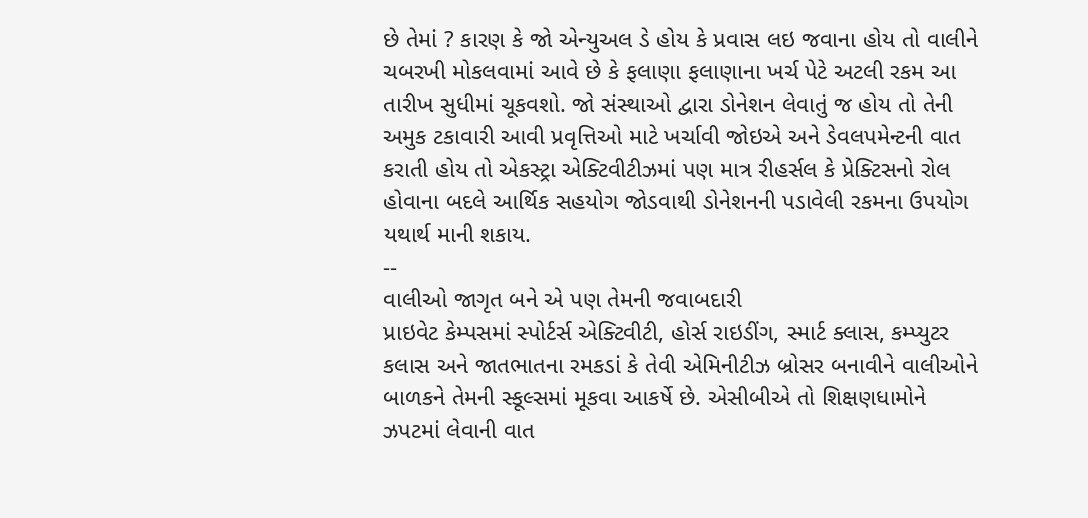છે તેમાં ? કારણ કે જો એન્યુઅલ ડે હોય કે પ્રવાસ લઇ જવાના હોય તો વાલીને ચબરખી મોકલવામાં આવે છે કે ફલાણા ફલાણાના ખર્ચ પેટે અટલી રકમ આ તારીખ સુધીમાં ચૂકવશો. જો સંસ્થાઓ દ્વારા ડોનેશન લેવાતું જ હોય તો તેની અમુક ટકાવારી આવી પ્રવૃત્તિઓ માટે ખર્ચાવી જોઇએ અને ડેવલપમેન્ટની વાત કરાતી હોય તો એકસ્ટ્રા એક્ટિવીટીઝમાં પણ માત્ર રીહર્સલ કે પ્રેક્ટિસનો રોલ હોવાના બદલે આર્થિક સહયોગ જોડવાથી ડોનેશનની પડાવેલી રકમના ઉપયોગ યથાર્થ માની શકાય.
--
વાલીઓ જાગૃત બને એ પણ તેમની જવાબદારી
પ્રાઇવેટ કેમ્પસમાં સ્પોર્ટર્સ એક્ટિવીટી, હોર્સ રાઇડીંગ, સ્માર્ટ ક્લાસ, કમ્પ્યુટર કલાસ અને જાતભાતના રમકડાં કે તેવી એમિનીટીઝ બ્રોસર બનાવીને વાલીઓને બાળકને તેમની સ્કૂલ્સમાં મૂકવા આકર્ષે છે. એસીબીએ તો શિક્ષણધામોને ઝપટમાં લેવાની વાત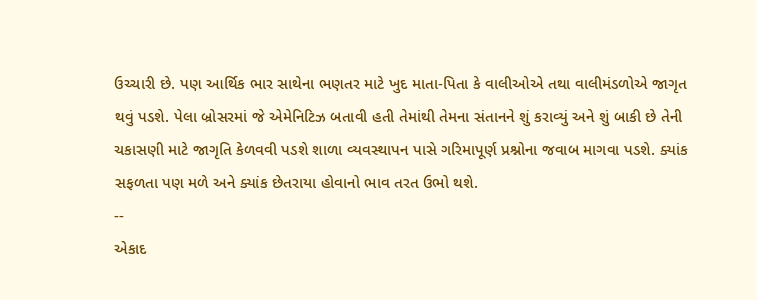ઉચ્ચારી છે. પણ આર્થિક ભાર સાથેના ભણતર માટે ખુદ માતા-પિતા કે વાલીઓએ તથા વાલીમંડળોએ જાગૃત થવું પડશે. પેલા બ્રોસરમાં જે એમેનિટિઝ બતાવી હતી તેમાંથી તેમના સંતાનને શું કરાવ્યું અને શું બાકી છે તેની ચકાસણી માટે જાગૃતિ કેળવવી પડશે શાળા વ્યવસ્થાપન પાસે ગરિમાપૂર્ણ પ્રશ્નોના જવાબ માગવા પડશે. ક્યાંક સફળતા પણ મળે અને ક્યાંક છેતરાયા હોવાનો ભાવ તરત ઉભો થશે.
--
એકાદ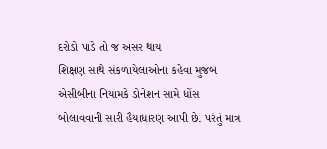દરોડો પાડે તો જ અસર થાય
શિક્ષણ સાથે સંકળાયેલાઓના કહેવા મુજબ એસીબીના નિયામકે ડોનેશન સામે ધોંસ બોલાવવાની સારી હૈયાધારણ આપી છે. પરંતું માત્ર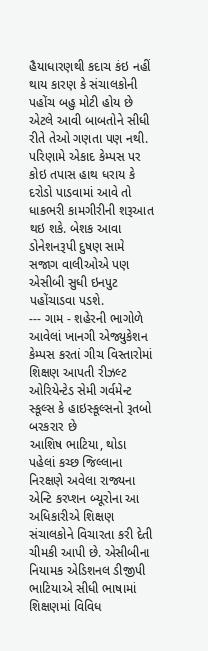હૈયાધારણથી કદાચ કંઇ નહીં થાય કારણ કે સંચાલકોની પહોંચ બહુ મોટી હોય છે એટલે આવી બાબતોને સીધી રીતે તેઓ ગણતા પણ નથી. પરિણામે એકાદ કેમ્પસ પર કોઇ તપાસ હાથ ધરાય કે દરોડો પાડવામાં આવે તો ધાકભરી કામગીરીની શરૂઆત થઇ શકે. બેશક આવા ડોનેશનરૂપી દુષણ સામે સજાગ વાલીઓએ પણ એસીબી સુધી ઇનપુટ પહોંચાડવા પડશે.
--- ગામ - શહેરની ભાગોળે આવેલાં ખાનગી એજ્યુકેશન કેમ્પસ કરતાં ગીચ વિસ્તારોમાં શિક્ષણ આપતી રીઝલ્ટ ઓરિયેન્ટેડ સેમી ગર્વમેન્ટ સ્કૂલ્સ કે હાઇસ્કૂલ્સનો રૂતબો બરકરાર છે
આશિષ ભાટિયા, થોડા પહેલાં કચ્છ જિલ્લાના નિરક્ષણે અવેલા રાજ્યના એન્ટિ કરપ્શન બ્યૂરોના આ અધિકારીએ શિક્ષણ સંચાલકોને વિચારતા કરી દેતી ચીમકી આપી છે. એસીબીના નિયામક એડિશનલ ડીજીપી ભાટિયાએ સીધી ભાષામાં શિક્ષણમાં વિવિધ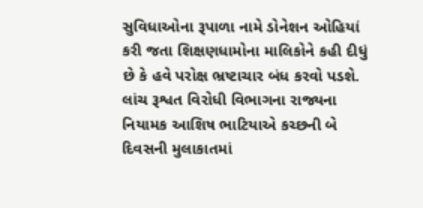સુવિધાઓના રૂપાળા નામે ડોનેશન ઓહિયાં કરી જતા શિક્ષણધામોના માલિકોને કહી દીધું છે કે હવે પરોક્ષ ભ્રષ્ટાચાર બંધ કરવો પડશે.
લાંચ રૂશ્વત વિરોધી વિભાગના રાજ્યના નિયામક આશિષ ભાટિયાએ કચ્છની બે દિવસની મુલાકાતમાં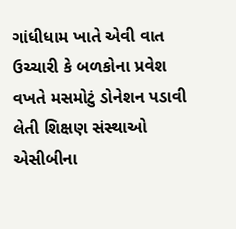ગાંધીધામ ખાતે એવી વાત ઉચ્ચારી કે બળકોના પ્રવેશ વખતે મસમોટું ડોનેશન પડાવી લેતી શિક્ષણ સંસ્થાઓ એસીબીના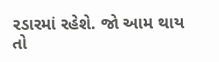રડારમાં રહેશે. જો આમ થાય તો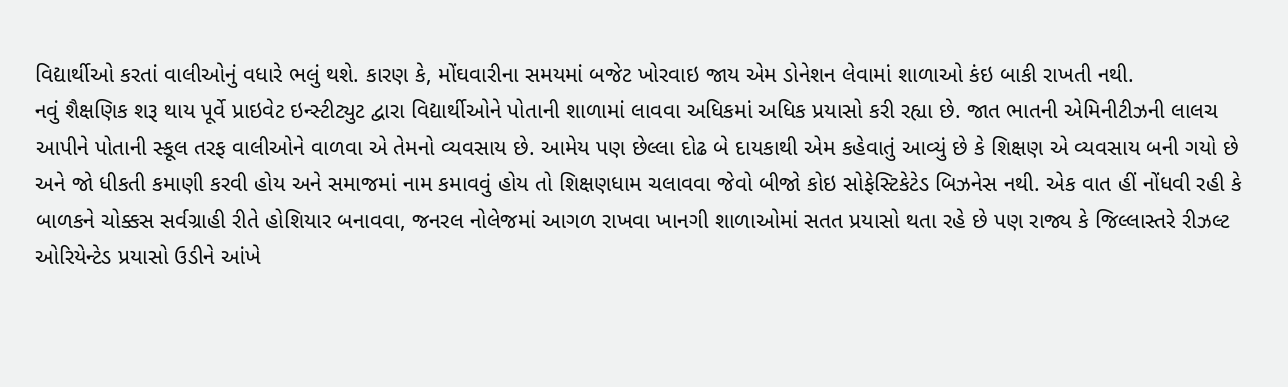વિદ્યાર્થીઓ કરતાં વાલીઓનું વધારે ભલું થશે. કારણ કે, મોંઘવારીના સમયમાં બજેટ ખોરવાઇ જાય એમ ડોનેશન લેવામાં શાળાઓ કંઇ બાકી રાખતી નથી.
નવું શૈક્ષણિક શરૂ થાય પૂર્વે પ્રાઇવેટ ઇન્સ્ટીટ્યુટ દ્વારા વિદ્યાર્થીઓને પોતાની શાળામાં લાવવા અધિકમાં અધિક પ્રયાસો કરી રહ્યા છે. જાત ભાતની એમિનીટીઝની લાલચ આપીને પોતાની સ્કૂલ તરફ વાલીઓને વાળવા એ તેમનો વ્યવસાય છે. આમેય પણ છેલ્લા દોઢ બે દાયકાથી એમ કહેવાતું આવ્યું છે કે શિક્ષણ એ વ્યવસાય બની ગયો છે અને જો ધીકતી કમાણી કરવી હોય અને સમાજમાં નામ કમાવવું હોય તો શિક્ષણધામ ચલાવવા જેવો બીજો કોઇ સોફેસ્ટિકેટેડ બિઝનેસ નથી. એક વાત હીં નોંધવી રહી કે બાળકને ચોક્કસ સર્વગ્રાહી રીતે હોશિયાર બનાવવા, જનરલ નોલેજમાં આગળ રાખવા ખાનગી શાળાઓમાં સતત પ્રયાસો થતા રહે છે પણ રાજ્ય કે જિલ્લાસ્તરે રીઝલ્ટ ઓરિયેન્ટેડ પ્રયાસો ઉડીને આંખે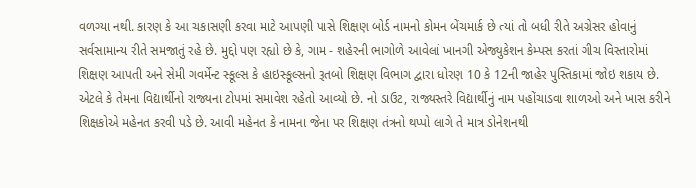વળગ્યા નથી. કારણ કે આ ચકાસણી કરવા માટે આપણી પાસે શિક્ષણ બોર્ડ નામનો કોમન બેંચમાર્ક છે ત્યાં તો બધી રીતે અગ્રેસર હોવાનું સર્વસામાન્ય રીતે સમજાતું રહે છે. મુદ્દો પણ રહ્યો છે કે, ગામ - શહેરની ભાગોળે આવેલાં ખાનગી એજ્યુકેશન કેમ્પસ કરતાં ગીચ વિસ્તારોમાં શિક્ષણ આપતી અને સેમી ગવર્મેન્ટ સ્કૂલ્સ કે હાઇસ્કૂલ્સનો રૂતબો શિક્ષણ વિભાગ દ્વારા ધોરણ 10 કે 12ની જાહેર પુસ્તિકામાં જોઇ શકાય છે. એટલે કે તેમના વિદ્યાર્થીનો રાજ્યના ટોપમાં સમાવેશ રહેતો આવ્યો છે. નો ડાઉટ, રાજ્યસ્તરે વિદ્યાર્થીનું નામ પહોંચાડવા શાળઓ અને ખાસ કરીને શિક્ષકોએ મહેનત કરવી પડે છે. આવી મહેનત કે નામના જેના પર શિક્ષણ તંત્રનો થપ્પો લાગે તે માત્ર ડોનેશનથી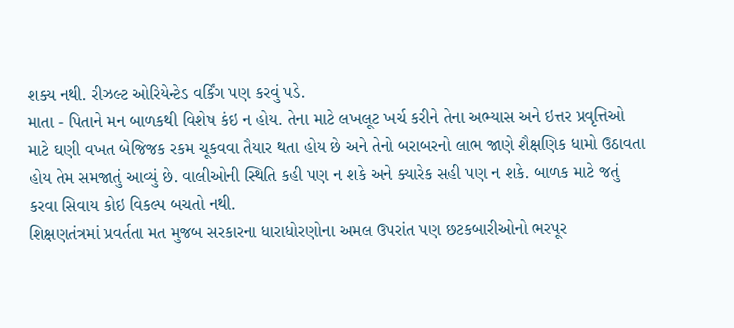શક્ય નથી. રીઝલ્ટ ઓરિયેન્ટેડ વર્કિંગ પણ કરવું પડે.
માતા - પિતાને મન બાળકથી વિશેષ કંઇ ન હોય. તેના માટે લખલૂટ ખર્ચ કરીને તેના અભ્યાસ અને ઇત્તર પ્રવૃત્તિઓ માટે ઘણી વખત બેજિજક રકમ ચૂકવવા તૈયાર થતા હોય છે અને તેનો બરાબરનો લાભ જાણે શૈક્ષણિક ધામો ઉઠાવતા હોય તેમ સમજાતું આવ્યું છે. વાલીઓની સ્થિતિ કહી પણ ન શકે અને ક્યારેક સહી પણ ન શકે. બાળક માટે જતું કરવા સિવાય કોઇ વિકલ્પ બચતો નથી.
શિક્ષણતંત્રમાં પ્રવર્તતા મત મુજબ સરકારના ધારાધોરણોના અમલ ઉપરાંત પણ છટકબારીઓનો ભરપૂર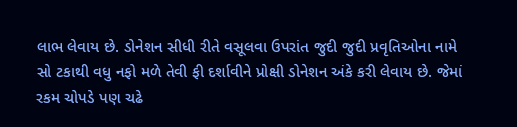લાભ લેવાય છે. ડોનેશન સીધી રીતે વસૂલવા ઉપરાંત જુદી જુદી પ્રવૃતિઓના નામે સો ટકાથી વધુ નફો મળે તેવી ફી દર્શાવીને પ્રોક્ષી ડોનેશન અંકે કરી લેવાય છે. જેમાં રકમ ચોપડે પણ ચઢે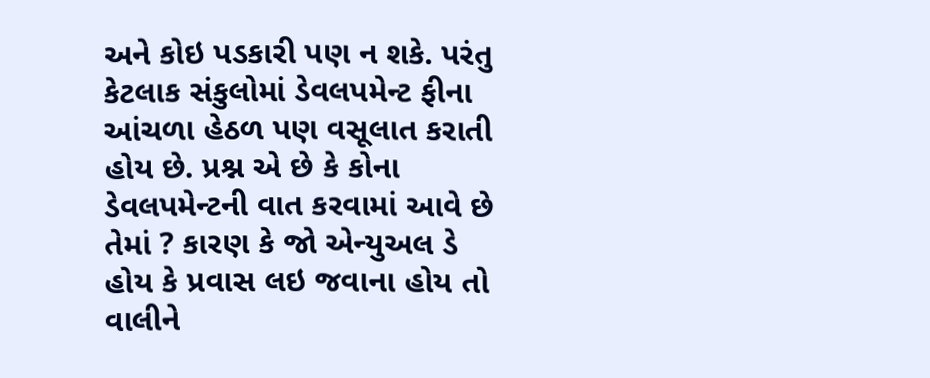અને કોઇ પડકારી પણ ન શકે. પરંતુ કેટલાક સંકુલોમાં ડેવલપમેન્ટ ફીના આંચળા હેઠળ પણ વસૂલાત કરાતી હોય છે. પ્રશ્ન એ છે કે કોના ડેવલપમેન્ટની વાત કરવામાં આવે છે તેમાં ? કારણ કે જો એન્યુઅલ ડે હોય કે પ્રવાસ લઇ જવાના હોય તો વાલીને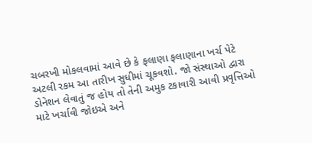ચબરખી મોકલવામાં આવે છે કે ફલાણા ફલાણાના ખર્ચ પેટે અટલી રકમ આ તારીખ સુધીમાં ચૂકવશો. જો સંસ્થાઓ દ્વારા ડોનેશન લેવાતું જ હોય તો તેની અમુક ટકાવારી આવી પ્રવૃત્તિઓ માટે ખર્ચાવી જોઇએ અને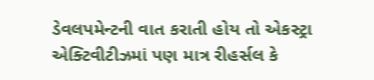ડેવલપમેન્ટની વાત કરાતી હોય તો એકસ્ટ્રા એક્ટિવીટીઝમાં પણ માત્ર રીહર્સલ કે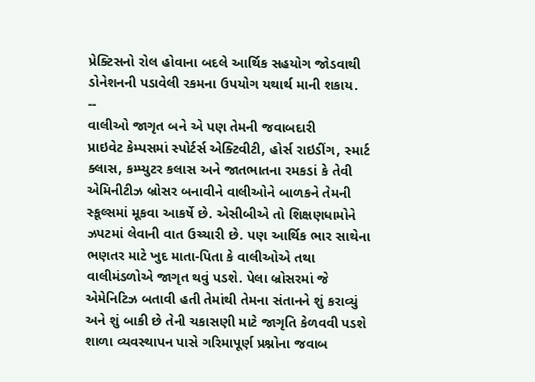પ્રેક્ટિસનો રોલ હોવાના બદલે આર્થિક સહયોગ જોડવાથી ડોનેશનની પડાવેલી રકમના ઉપયોગ યથાર્થ માની શકાય.
--
વાલીઓ જાગૃત બને એ પણ તેમની જવાબદારી
પ્રાઇવેટ કેમ્પસમાં સ્પોર્ટર્સ એક્ટિવીટી, હોર્સ રાઇડીંગ, સ્માર્ટ ક્લાસ, કમ્પ્યુટર કલાસ અને જાતભાતના રમકડાં કે તેવી એમિનીટીઝ બ્રોસર બનાવીને વાલીઓને બાળકને તેમની સ્કૂલ્સમાં મૂકવા આકર્ષે છે. એસીબીએ તો શિક્ષણધામોને ઝપટમાં લેવાની વાત ઉચ્ચારી છે. પણ આર્થિક ભાર સાથેના ભણતર માટે ખુદ માતા-પિતા કે વાલીઓએ તથા વાલીમંડળોએ જાગૃત થવું પડશે. પેલા બ્રોસરમાં જે એમેનિટિઝ બતાવી હતી તેમાંથી તેમના સંતાનને શું કરાવ્યું અને શું બાકી છે તેની ચકાસણી માટે જાગૃતિ કેળવવી પડશે શાળા વ્યવસ્થાપન પાસે ગરિમાપૂર્ણ પ્રશ્નોના જવાબ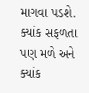માગવા પડશે. ક્યાંક સફળતા પણ મળે અને ક્યાંક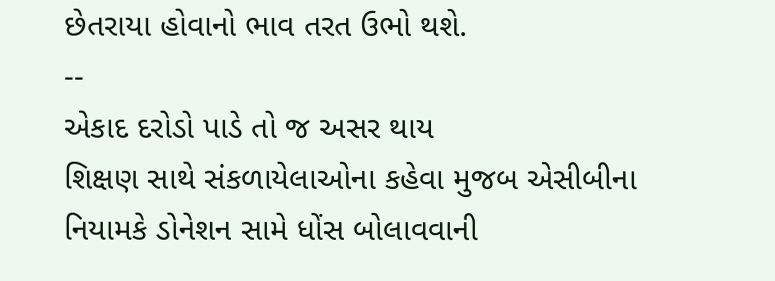છેતરાયા હોવાનો ભાવ તરત ઉભો થશે.
--
એકાદ દરોડો પાડે તો જ અસર થાય
શિક્ષણ સાથે સંકળાયેલાઓના કહેવા મુજબ એસીબીના નિયામકે ડોનેશન સામે ધોંસ બોલાવવાની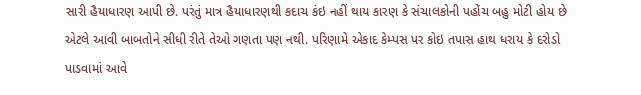સારી હૈયાધારણ આપી છે. પરંતું માત્ર હૈયાધારણથી કદાચ કંઇ નહીં થાય કારણ કે સંચાલકોની પહોંચ બહુ મોટી હોય છે એટલે આવી બાબતોને સીધી રીતે તેઓ ગણતા પણ નથી. પરિણામે એકાદ કેમ્પસ પર કોઇ તપાસ હાથ ધરાય કે દરોડો પાડવામાં આવે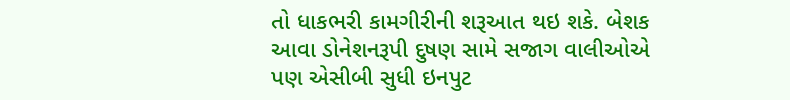તો ધાકભરી કામગીરીની શરૂઆત થઇ શકે. બેશક આવા ડોનેશનરૂપી દુષણ સામે સજાગ વાલીઓએ પણ એસીબી સુધી ઇનપુટ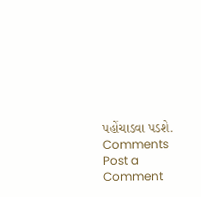પહોંચાડવા પડશે.
Comments
Post a Comment